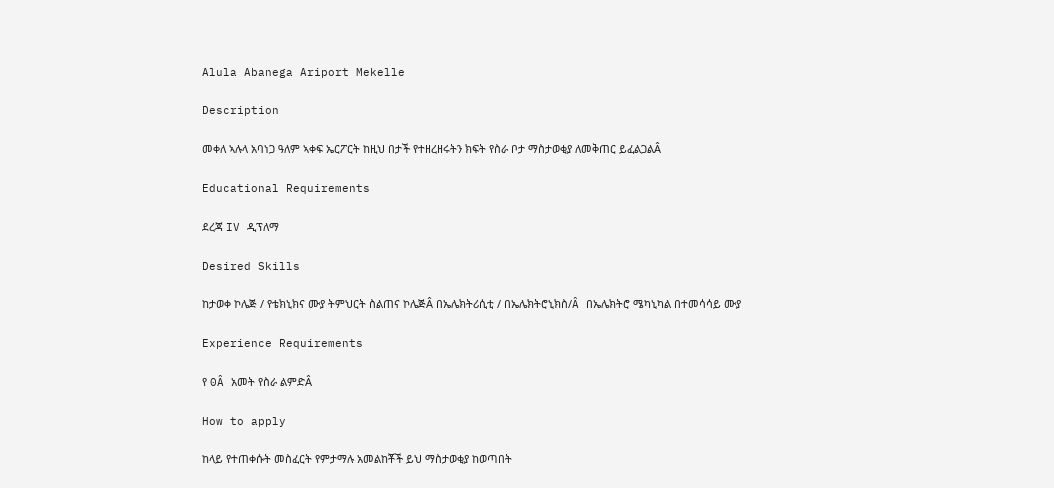Alula Abanega Ariport Mekelle

Description

መቀለ ኣሉላ አባነጋ ዓለም ኣቀፍ ኤርፖርት ከዚህ በታች የተዘረዘሩትን ክፍት የስራ ቦታ ማስታወቂያ ለመቅጠር ይፈልጋልÂ

Educational Requirements

ደረጃ IV ዲፕለማ

Desired Skills

ከታወቀ ኮሌጅ / የቴክኒክና ሙያ ትምህርት ስልጠና ኮሌጅÂ በኤሌክትሪሲቲ / በኤሌክትሮኒክስ/Â በኤሌክትሮ ሜካኒካል በተመሳሳይ ሙያ

Experience Requirements

የ 0Â አመት የስራ ልምድÂ

How to apply

ከላይ የተጠቀሱት መስፈርት የምታማሉ አመልከቾች ይህ ማስታወቂያ ከወጣበት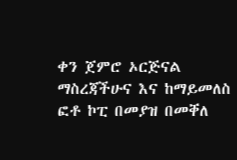ቀን ጀምሮ ኦርጅናል ማስረጃችሁና እና ከማይመለስ ፎቶ ኮፒ በመያዝ በመቐለ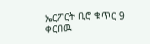ኤርፖርት ቢሮ ቁጥር 9 ቀርበዉ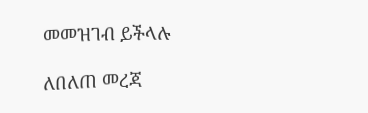መመዝገብ ይችላሉ

ለበለጠ መረጃ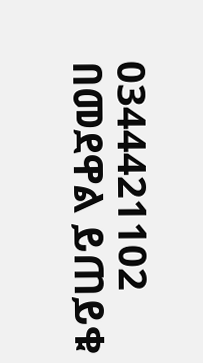0344421102 በመደዋል ይጠይቁ